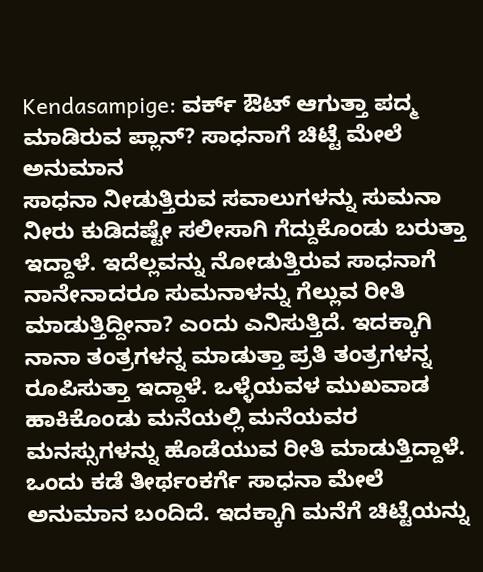Kendasampige: ವರ್ಕ್ ಔಟ್ ಆಗುತ್ತಾ ಪದ್ಮ ಮಾಡಿರುವ ಪ್ಲಾನ್? ಸಾಧನಾಗೆ ಚಿಟ್ಟೆ ಮೇಲೆ ಅನುಮಾನ
ಸಾಧನಾ ನೀಡುತ್ತಿರುವ ಸವಾಲುಗಳನ್ನು ಸುಮನಾ ನೀರು ಕುಡಿದಷ್ಟೇ ಸಲೀಸಾಗಿ ಗೆದ್ದುಕೊಂಡು ಬರುತ್ತಾ ಇದ್ದಾಳೆ. ಇದೆಲ್ಲವನ್ನು ನೋಡುತ್ತಿರುವ ಸಾಧನಾಗೆ ನಾನೇನಾದರೂ ಸುಮನಾಳನ್ನು ಗೆಲ್ಲುವ ರೀತಿ ಮಾಡುತ್ತಿದ್ದೀನಾ? ಎಂದು ಎನಿಸುತ್ತಿದೆ. ಇದಕ್ಕಾಗಿ ನಾನಾ ತಂತ್ರಗಳನ್ನ ಮಾಡುತ್ತಾ ಪ್ರತಿ ತಂತ್ರಗಳನ್ನ ರೂಪಿಸುತ್ತಾ ಇದ್ದಾಳೆ. ಒಳ್ಳೆಯವಳ ಮುಖವಾಡ ಹಾಕಿಕೊಂಡು ಮನೆಯಲ್ಲಿ ಮನೆಯವರ ಮನಸ್ಸುಗಳನ್ನು ಹೊಡೆಯುವ ರೀತಿ ಮಾಡುತ್ತಿದ್ದಾಳೆ.
ಒಂದು ಕಡೆ ತೀರ್ಥಂಕರ್ಗೆ ಸಾಧನಾ ಮೇಲೆ ಅನುಮಾನ ಬಂದಿದೆ. ಇದಕ್ಕಾಗಿ ಮನೆಗೆ ಚಿಟ್ಟೆಯನ್ನು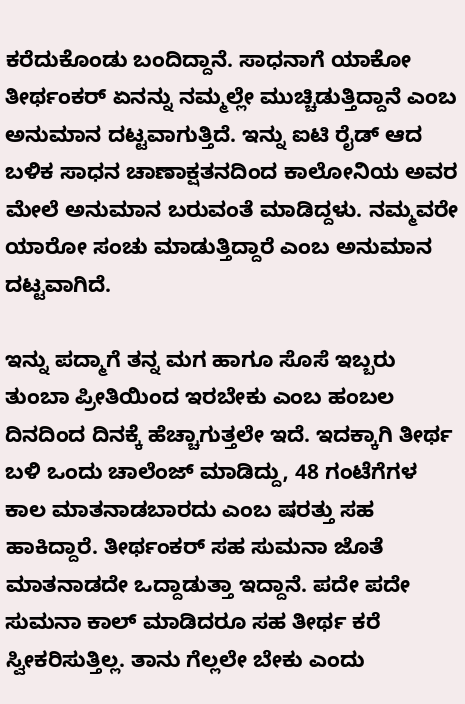ಕರೆದುಕೊಂಡು ಬಂದಿದ್ದಾನೆ. ಸಾಧನಾಗೆ ಯಾಕೋ ತೀರ್ಥಂಕರ್ ಏನನ್ನು ನಮ್ಮಲ್ಲೇ ಮುಚ್ಚಿಡುತ್ತಿದ್ದಾನೆ ಎಂಬ ಅನುಮಾನ ದಟ್ಟವಾಗುತ್ತಿದೆ. ಇನ್ನು ಐಟಿ ರೈಡ್ ಆದ ಬಳಿಕ ಸಾಧನ ಚಾಣಾಕ್ಷತನದಿಂದ ಕಾಲೋನಿಯ ಅವರ ಮೇಲೆ ಅನುಮಾನ ಬರುವಂತೆ ಮಾಡಿದ್ದಳು. ನಮ್ಮವರೇ ಯಾರೋ ಸಂಚು ಮಾಡುತ್ತಿದ್ದಾರೆ ಎಂಬ ಅನುಮಾನ ದಟ್ಟವಾಗಿದೆ.

ಇನ್ನು ಪದ್ಮಾಗೆ ತನ್ನ ಮಗ ಹಾಗೂ ಸೊಸೆ ಇಬ್ಬರು ತುಂಬಾ ಪ್ರೀತಿಯಿಂದ ಇರಬೇಕು ಎಂಬ ಹಂಬಲ ದಿನದಿಂದ ದಿನಕ್ಕೆ ಹೆಚ್ಚಾಗುತ್ತಲೇ ಇದೆ. ಇದಕ್ಕಾಗಿ ತೀರ್ಥ ಬಳಿ ಒಂದು ಚಾಲೆಂಜ್ ಮಾಡಿದ್ದು, 48 ಗಂಟೆಗೆಗಳ ಕಾಲ ಮಾತನಾಡಬಾರದು ಎಂಬ ಷರತ್ತು ಸಹ ಹಾಕಿದ್ದಾರೆ. ತೀರ್ಥಂಕರ್ ಸಹ ಸುಮನಾ ಜೊತೆ ಮಾತನಾಡದೇ ಒದ್ದಾಡುತ್ತಾ ಇದ್ದಾನೆ. ಪದೇ ಪದೇ ಸುಮನಾ ಕಾಲ್ ಮಾಡಿದರೂ ಸಹ ತೀರ್ಥ ಕರೆ ಸ್ವೀಕರಿಸುತ್ತಿಲ್ಲ. ತಾನು ಗೆಲ್ಲಲೇ ಬೇಕು ಎಂದು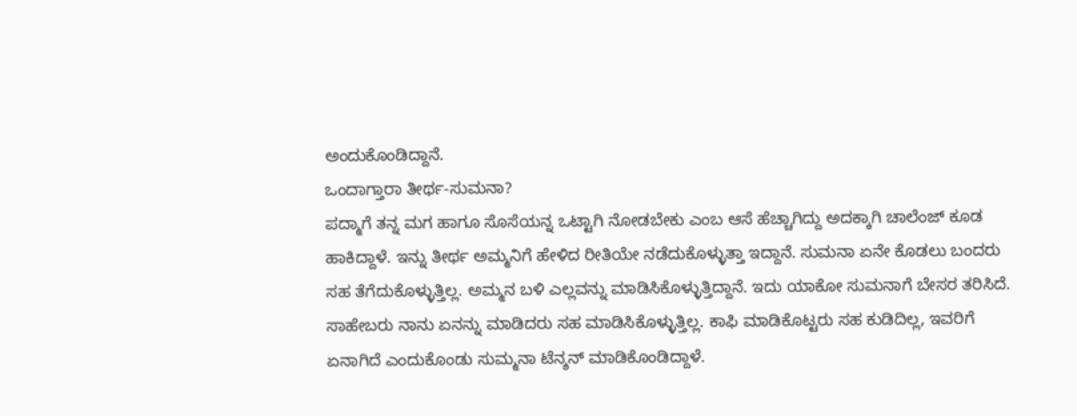ಅಂದುಕೊಂಡಿದ್ದಾನೆ.
ಒಂದಾಗ್ತಾರಾ ತೀರ್ಥ-ಸುಮನಾ?
ಪದ್ಮಾಗೆ ತನ್ನ ಮಗ ಹಾಗೂ ಸೊಸೆಯನ್ನ ಒಟ್ಟಾಗಿ ನೋಡಬೇಕು ಎಂಬ ಆಸೆ ಹೆಚ್ಚಾಗಿದ್ದು ಅದಕ್ಕಾಗಿ ಚಾಲೆಂಜ್ ಕೂಡ ಹಾಕಿದ್ದಾಳೆ. ಇನ್ನು ತೀರ್ಥ ಅಮ್ಮನಿಗೆ ಹೇಳಿದ ರೀತಿಯೇ ನಡೆದುಕೊಳ್ಳುತ್ತಾ ಇದ್ದಾನೆ. ಸುಮನಾ ಏನೇ ಕೊಡಲು ಬಂದರು ಸಹ ತೆಗೆದುಕೊಳ್ಳುತ್ತಿಲ್ಲ. ಅಮ್ಮನ ಬಳಿ ಎಲ್ಲವನ್ನು ಮಾಡಿಸಿಕೊಳ್ಳುತ್ತಿದ್ದಾನೆ. ಇದು ಯಾಕೋ ಸುಮನಾಗೆ ಬೇಸರ ತರಿಸಿದೆ. ಸಾಹೇಬರು ನಾನು ಏನನ್ನು ಮಾಡಿದರು ಸಹ ಮಾಡಿಸಿಕೊಳ್ಳುತ್ತಿಲ್ಲ. ಕಾಫಿ ಮಾಡಿಕೊಟ್ಟರು ಸಹ ಕುಡಿದಿಲ್ಲ, ಇವರಿಗೆ ಏನಾಗಿದೆ ಎಂದುಕೊಂಡು ಸುಮ್ಮನಾ ಟೆನ್ಶನ್ ಮಾಡಿಕೊಂಡಿದ್ದಾಳೆ.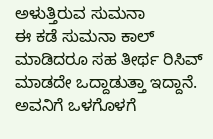ಅಳುತ್ತಿರುವ ಸುಮನಾ
ಈ ಕಡೆ ಸುಮನಾ ಕಾಲ್ ಮಾಡಿದರೂ ಸಹ ತೀರ್ಥ ರಿಸಿವ್ ಮಾಡದೇ ಒದ್ದಾಡುತ್ತಾ ಇದ್ದಾನೆ. ಅವನಿಗೆ ಒಳಗೊಳಗೆ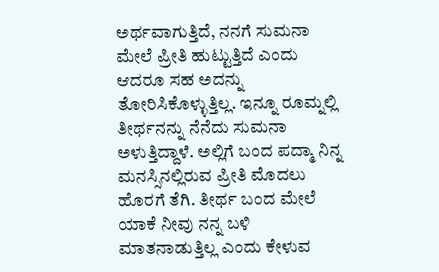ಅರ್ಥವಾಗುತ್ತಿದೆ, ನನಗೆ ಸುಮನಾ ಮೇಲೆ ಪ್ರೀತಿ ಹುಟ್ಟುತ್ತಿದೆ ಎಂದು ಆದರೂ ಸಹ ಅದನ್ನು ತೋರಿಸಿಕೊಳ್ಳುತ್ತಿಲ್ಲ. ಇನ್ನೂ ರೂಮ್ನಲ್ಲಿ ತೀರ್ಥನನ್ನು ನೆನೆದು ಸುಮನಾ ಅಳುತ್ತಿದ್ದಾಳೆ. ಅಲ್ಲಿಗೆ ಬಂದ ಪದ್ಮಾ ನಿನ್ನ ಮನಸ್ಸಿನಲ್ಲಿರುವ ಪ್ರೀತಿ ಮೊದಲು ಹೊರಗೆ ತೆಗಿ. ತೀರ್ಥ ಬಂದ ಮೇಲೆ ಯಾಕೆ ನೀವು ನನ್ನ ಬಳಿ ಮಾತನಾಡುತ್ತಿಲ್ಲ ಎಂದು ಕೇಳುವ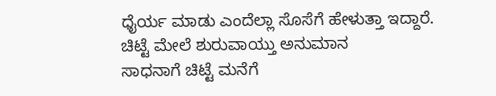ಧೈರ್ಯ ಮಾಡು ಎಂದೆಲ್ಲಾ ಸೊಸೆಗೆ ಹೇಳುತ್ತಾ ಇದ್ದಾರೆ.
ಚಿಟ್ಟೆ ಮೇಲೆ ಶುರುವಾಯ್ತು ಅನುಮಾನ
ಸಾಧನಾಗೆ ಚಿಟ್ಟೆ ಮನೆಗೆ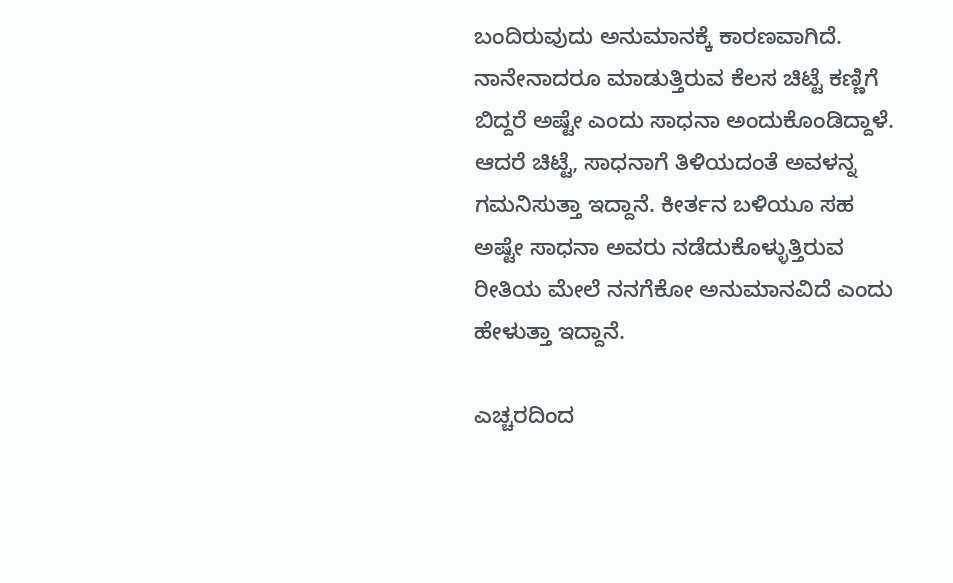ಬಂದಿರುವುದು ಅನುಮಾನಕ್ಕೆ ಕಾರಣವಾಗಿದೆ. ನಾನೇನಾದರೂ ಮಾಡುತ್ತಿರುವ ಕೆಲಸ ಚಿಟ್ಟೆ ಕಣ್ಣಿಗೆ ಬಿದ್ದರೆ ಅಷ್ಟೇ ಎಂದು ಸಾಧನಾ ಅಂದುಕೊಂಡಿದ್ದಾಳೆ. ಆದರೆ ಚಿಟ್ಟೆ, ಸಾಧನಾಗೆ ತಿಳಿಯದಂತೆ ಅವಳನ್ನ ಗಮನಿಸುತ್ತಾ ಇದ್ದಾನೆ. ಕೀರ್ತನ ಬಳಿಯೂ ಸಹ ಅಷ್ಟೇ ಸಾಧನಾ ಅವರು ನಡೆದುಕೊಳ್ಳುತ್ತಿರುವ ರೀತಿಯ ಮೇಲೆ ನನಗೆಕೋ ಅನುಮಾನವಿದೆ ಎಂದು ಹೇಳುತ್ತಾ ಇದ್ದಾನೆ.

ಎಚ್ಚರದಿಂದ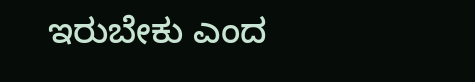ಇರುಬೇಕು ಎಂದ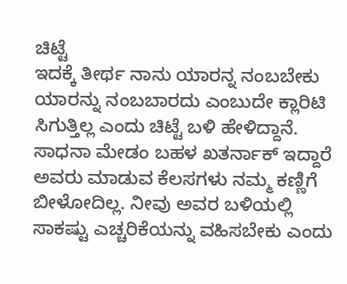ಚಿಟ್ಟೆ
ಇದಕ್ಕೆ ತೀರ್ಥ ನಾನು ಯಾರನ್ನ ನಂಬಬೇಕು ಯಾರನ್ನು ನಂಬಬಾರದು ಎಂಬುದೇ ಕ್ಲಾರಿಟಿ ಸಿಗುತ್ತಿಲ್ಲ ಎಂದು ಚಿಟ್ಟೆ ಬಳಿ ಹೇಳಿದ್ದಾನೆ. ಸಾಧನಾ ಮೇಡಂ ಬಹಳ ಖತರ್ನಾಕ್ ಇದ್ದಾರೆ ಅವರು ಮಾಡುವ ಕೆಲಸಗಳು ನಮ್ಮ ಕಣ್ಣಿಗೆ ಬೀಳೋದಿಲ್ಲ. ನೀವು ಅವರ ಬಳಿಯಲ್ಲಿ ಸಾಕಷ್ಟು ಎಚ್ಚರಿಕೆಯನ್ನು ವಹಿಸಬೇಕು ಎಂದು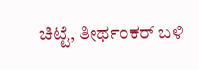ಚಿಟ್ಟೆ, ತೀರ್ಥಂಕರ್ ಬಳಿ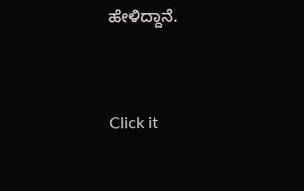ಹೇಳಿದ್ದಾನೆ.


Click it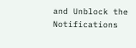and Unblock the Notifications